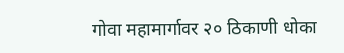गोवा महामार्गावर २० ठिकाणी धोका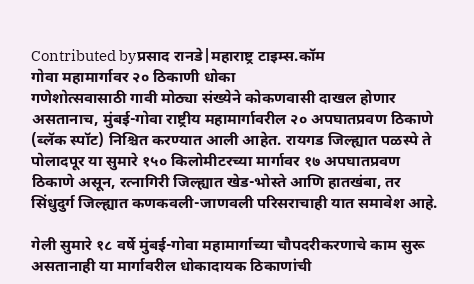Contributed byप्रसाद रानडे|महाराष्ट्र टाइम्स.कॉम
गोवा महामार्गावर २० ठिकाणी धोका
गणेशोत्सवासाठी गावी मोठ्या संख्येने कोकणवासी दाखल होणार असतानाच, मुंबई-गोवा राष्ट्रीय महामार्गावरील २० अपघातप्रवण ठिकाणे (ब्लॅक स्पॉट) निश्चित करण्यात आली आहेत. रायगड जिल्ह्यात पळस्पे ते पोलादपूर या सुमारे १५० किलोमीटरच्या मार्गावर १७ अपघातप्रवण ठिकाणे असून, रत्नागिरी जिल्ह्यात खेड-भोस्ते आणि हातखंबा, तर सिंधुदुर्ग जिल्ह्यात कणकवली-जाणवली परिसराचाही यात समावेश आहे.

गेली सुमारे १८ वर्षे मुंबई-गोवा महामार्गाच्या चौपदरीकरणाचे काम सुरू असतानाही या मार्गावरील धोकादायक ठिकाणांची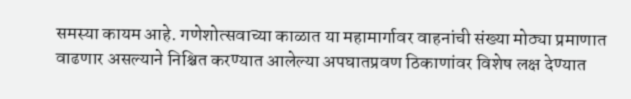समस्या कायम आहे. गणेशोत्सवाच्या काळात या महामार्गावर वाहनांची संख्या मोठ्या प्रमाणात वाढणार असल्याने निश्चित करण्यात आलेल्या अपघातप्रवण ठिकाणांवर विशेष लक्ष देण्यात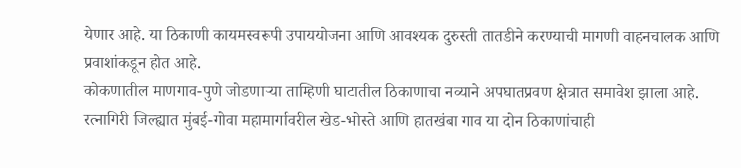येणार आहे. या ठिकाणी कायमस्वरूपी उपाययोजना आणि आवश्यक दुरुस्ती तातडीने करण्याची मागणी वाहनचालक आणि प्रवाशांकडून होत आहे.
कोकणातील माणगाव-पुणे जोडणाऱ्या ताम्हिणी घाटातील ठिकाणाचा नव्याने अपघातप्रवण क्षेत्रात समावेश झाला आहे. रत्नागिरी जिल्ह्यात मुंबई-गोवा महामार्गावरील खेड-भोस्ते आणि हातखंबा गाव या दोन ठिकाणांचाही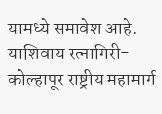यामध्ये समावेश आहे. याशिवाय रत्नागिरी-कोल्हापूर राष्ट्रीय महामार्ग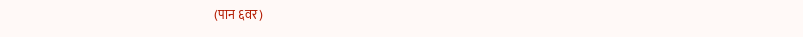(पान ६वर)